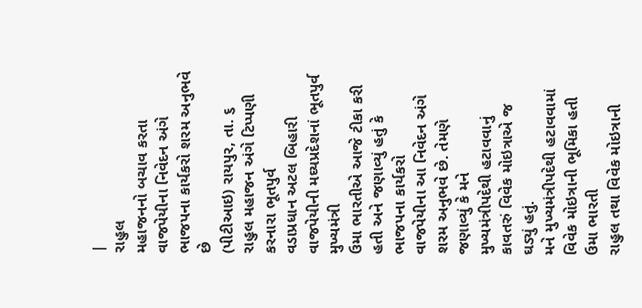|
રાહુલ
મહાજનનો બચાવ કરતા
વાજપેયીના નિવેદન અંગે ભાજપના કાર્યકરો શરમ અનુભવે છે
(પીટીઆઇ) રાયપુર, તા. ૬
રાહુલ મહાજન અંગે ટિપ્પણી કરનારા ભૂતપુર્વ
વડાપ્રધાન અટલ બિહારી વાજપેયીની મઘ્યપ્રદેશનાં ભૂતપુર્વ મુખ્યમંત્રી
ઉમા ભારતીએ આજે ટીકા કરી હતી અને જણાવ્યું હતું કે ભાજપના કાર્યકરો
વાજપેયીના આ નિવેદન અંગે શરમ અનુભવે છે. તેમણે જણાવ્યું કે મને
મુખ્યમંત્રીપદેથી હટાવવાનું કાવતરું વિવેક મોઇત્રાએ જ ઘડ્યું હતું.
મને મુખ્યમંત્રીપદેથી હટાવવામાં
વિવેક મોઇત્રાની ભૂમિકા હતી ઉમા ભારતી
રાહુલ તથા વિવેક મોઇત્રાની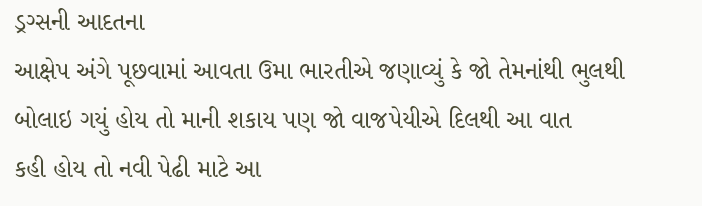ડ્રગ્સની આદતના
આક્ષેપ અંગે પૂછવામાં આવતા ઉમા ભારતીએ જણાવ્યું કે જો તેમનાંથી ભુલથી
બોલાઇ ગયું હોય તો માની શકાય પણ જો વાજપેયીએ દિલથી આ વાત
કહી હોય તો નવી પેઢી માટે આ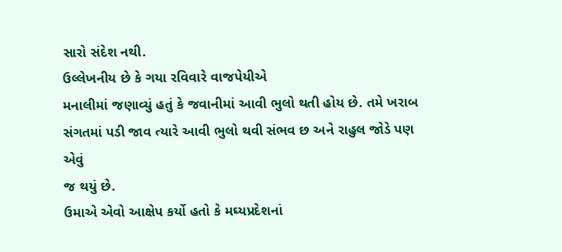સારો સંદેશ નથી.
ઉલ્લેખનીય છે કે ગયા રવિવારે વાજપેયીએ
મનાલીમાં જણાવ્યું હતું કે જવાનીમાં આવી ભુલો થતી હોય છે. તમે ખરાબ
સંગતમાં પડી જાવ ત્યારે આવી ભુલો થવી સંભવ છ અને રાહુલ જોડે પણ એવું
જ થયું છે.
ઉમાએ એવો આક્ષેપ કર્યો હતો કે મઘ્યપ્રદેશનાં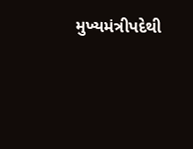મુખ્યમંત્રીપદેથી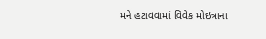મને હટાવવામાં વિવેક મોઇત્રાના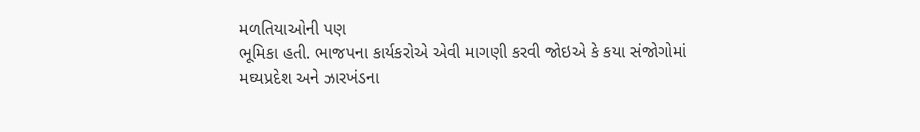મળતિયાઓની પણ
ભૂમિકા હતી. ભાજપના કાર્યકરોએ એવી માગણી કરવી જોઇએ કે કયા સંજોગોમાં
મઘ્યપ્રદેશ અને ઝારખંડના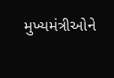મુખ્યમંત્રીઓને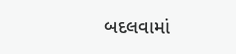બદલવામાં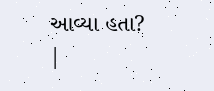આવ્યા હતા?
|